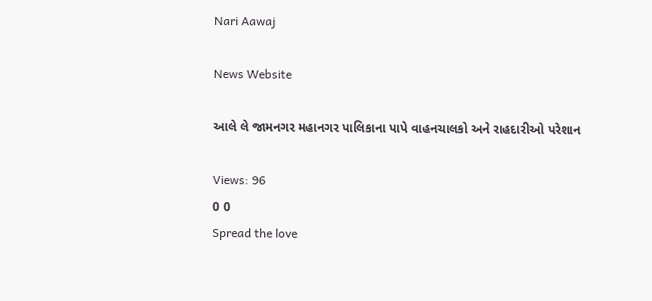Nari Aawaj

News Website

આલે લે જામનગર મહાનગર પાલિકાના પાપે વાહનચાલકો અને રાહદારીઓ પરેશાન

Views: 96
0 0
Spread the love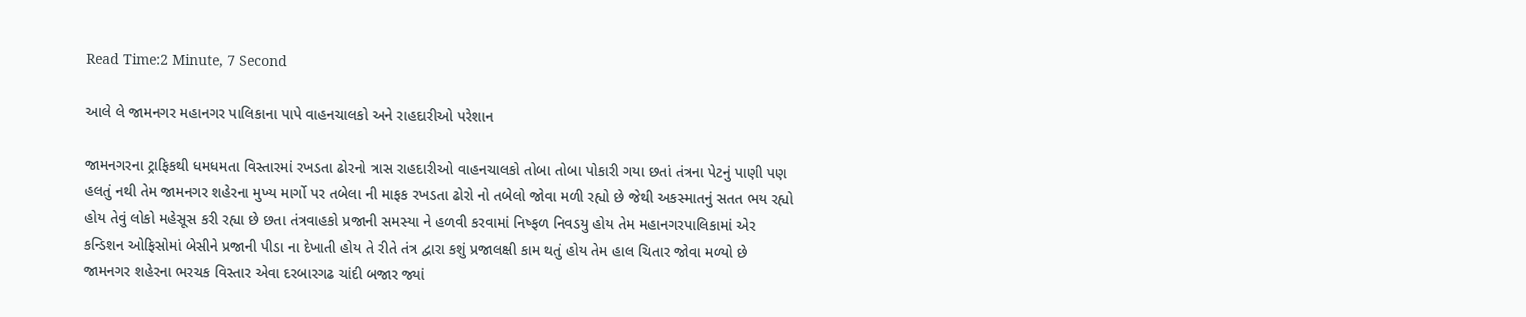Read Time:2 Minute, 7 Second

આલે લે જામનગર મહાનગર પાલિકાના પાપે વાહનચાલકો અને રાહદારીઓ પરેશાન

જામનગરના ટ્રાફિકથી ધમધમતા વિસ્તારમાં રખડતા ઢોરનો ત્રાસ રાહદારીઓ વાહનચાલકો તોબા તોબા પોકારી ગયા છતાં તંત્રના પેટનું પાણી પણ હલતું નથી તેમ જામનગર શહેરના મુખ્ય માર્ગો પર તબેલા ની માફક રખડતા ઢોરો નો તબેલો જોવા મળી રહ્યો છે જેથી અકસ્માતનું સતત ભય રહ્યો હોય તેવું લોકો મહેસૂસ કરી રહ્યા છે છતા તંત્રવાહકો પ્રજાની સમસ્યા ને હળવી કરવામાં નિષ્ફળ નિવડયુ હોય તેમ મહાનગરપાલિકામાં એર કન્ડિશન ઓફિસોમાં બેસીને પ્રજાની પીડા ના દેખાતી હોય તે રીતે તંત્ર દ્વારા કશું પ્રજાલક્ષી કામ થતું હોય તેમ હાલ ચિતાર જોવા મળ્યો છે જામનગર શહેરના ભરચક વિસ્તાર એવા દરબારગઢ ચાંદી બજાર જ્યાં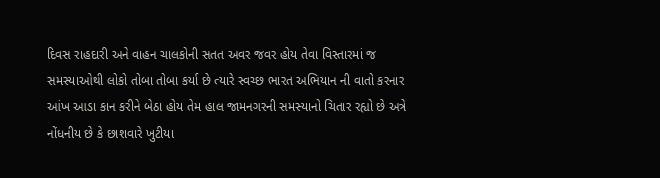દિવસ રાહદારી અને વાહન ચાલકોની સતત અવર જવર હોય તેવા વિસ્તારમાં જ સમસ્યાઓથી લોકો તોબા તોબા કર્યા છે ત્યારે સ્વચ્છ ભારત અભિયાન ની વાતો કરનાર આંખ આડા કાન કરીને બેઠા હોય તેમ હાલ જામનગરની સમસ્યાનો ચિતાર રહ્યો છે અત્રે નોંધનીય છે કે છાશવારે ખુટીયા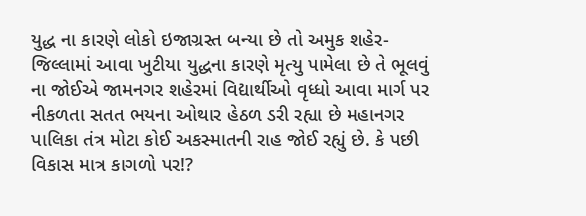યુદ્ધ ના કારણે લોકો ઇજાગ્રસ્ત બન્યા છે તો અમુક શહેર-જિલ્લામાં આવા ખુટીયા યુદ્ધના કારણે મૃત્યુ પામેલા છે તે ભૂલવું ના જોઈએ જામનગર શહેરમાં વિદ્યાર્થીઓ વૃધ્ધો આવા માર્ગ પર નીકળતા સતત ભયના ઓથાર હેઠળ ડરી રહ્યા છે મહાનગર પાલિકા તંત્ર મોટા કોઈ અકસ્માતની રાહ જોઈ રહ્યું છે. કે પછી વિકાસ માત્ર કાગળો પર!?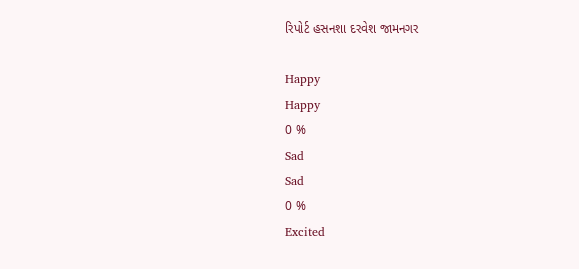રિપોર્ટ હસનશા દરવેશ જામનગર

Happy
Happy
0 %
Sad
Sad
0 %
Excited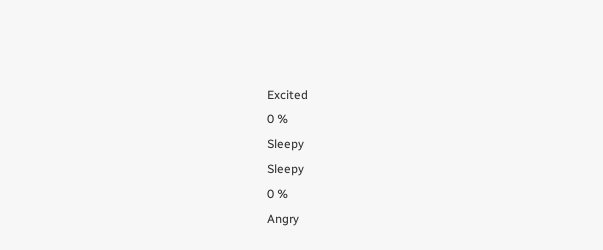Excited
0 %
Sleepy
Sleepy
0 %
Angry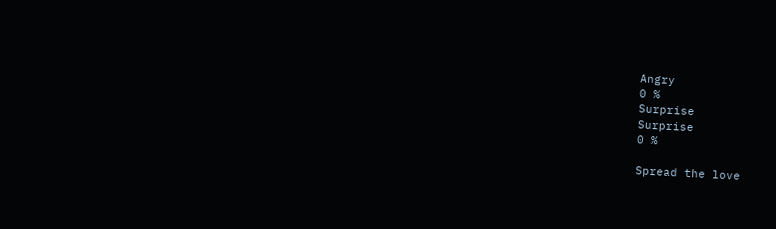Angry
0 %
Surprise
Surprise
0 %

Spread the love